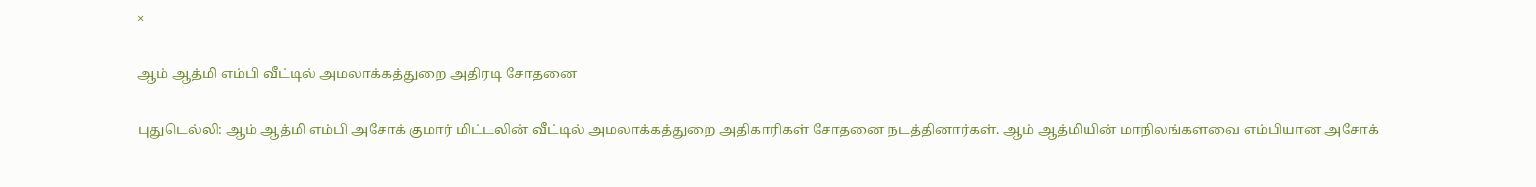×

ஆம் ஆத்மி எம்பி வீட்டில் அமலாக்கத்துறை அதிரடி சோதனை

புதுடெல்லி: ஆம் ஆத்மி எம்பி அசோக் குமார் மிட்டலின் வீட்டில் அமலாக்கத்துறை அதிகாரிகள் சோதனை நடத்தினார்கள். ஆம் ஆத்மியின் மாநிலங்களவை எம்பியான அசோக்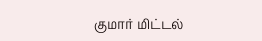குமார் மிட்டல்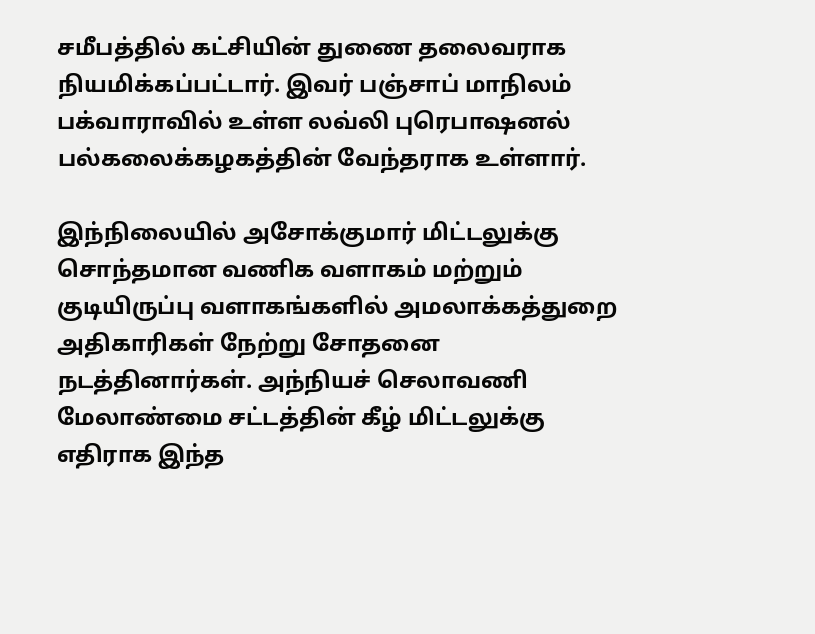சமீபத்தில் கட்சியின் துணை தலைவராக நியமிக்கப்பட்டார். இவர் பஞ்சாப் மாநிலம் பக்வாராவில் உள்ள லவ்லி புரெபாஷனல் பல்கலைக்கழகத்தின் வேந்தராக உள்ளார்.

இந்நிலையில் அசோக்குமார் மிட்டலுக்கு சொந்தமான வணிக வளாகம் மற்றும் குடியிருப்பு வளாகங்களில் அமலாக்கத்துறை அதிகாரிகள் நேற்று சோதனை நடத்தினார்கள். அந்நியச் செலாவணி மேலாண்மை சட்டத்தின் கீழ் மிட்டலுக்கு எதிராக இந்த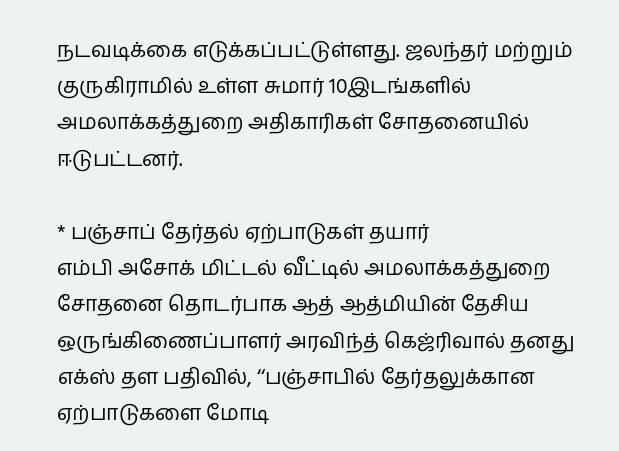நடவடிக்கை எடுக்கப்பட்டுள்ளது. ஜலந்தர் மற்றும் குருகிராமில் உள்ள சுமார் 10இடங்களில் அமலாக்கத்துறை அதிகாரிகள் சோதனையில் ஈடுபட்டனர்.

* பஞ்சாப் தேர்தல் ஏற்பாடுகள் தயார்
எம்பி அசோக் மிட்டல் வீட்டில் அமலாக்கத்துறை சோதனை தொடர்பாக ஆத் ஆத்மியின் தேசிய ஒருங்கிணைப்பாளர் அரவிந்த் கெஜ்ரிவால் தனது எக்ஸ் தள பதிவில், ‘‘பஞ்சாபில் தேர்தலுக்கான ஏற்பாடுகளை மோடி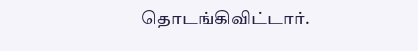தொடங்கிவிட்டார்.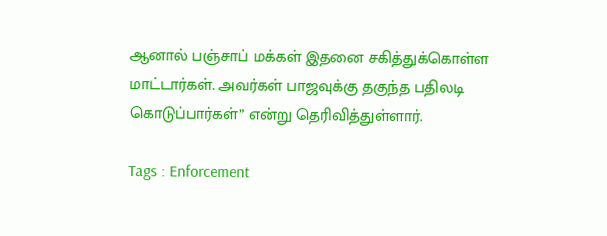ஆனால் பஞ்சாப் மக்கள் இதனை சகித்துக்கொள்ள மாட்டார்கள். அவர்கள் பாஜவுக்கு தகுந்த பதிலடி கொடுப்பார்கள்” என்று தெரிவித்துள்ளார்.

Tags : Enforcement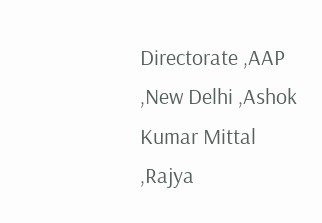Directorate ,AAP ,New Delhi ,Ashok Kumar Mittal ,Rajya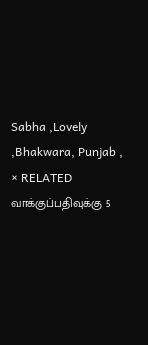Sabha ,Lovely ,Bhakwara, Punjab ,
× RELATED வாக்குப்பதிவுக்கு 5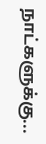நாட்களுக்கு...